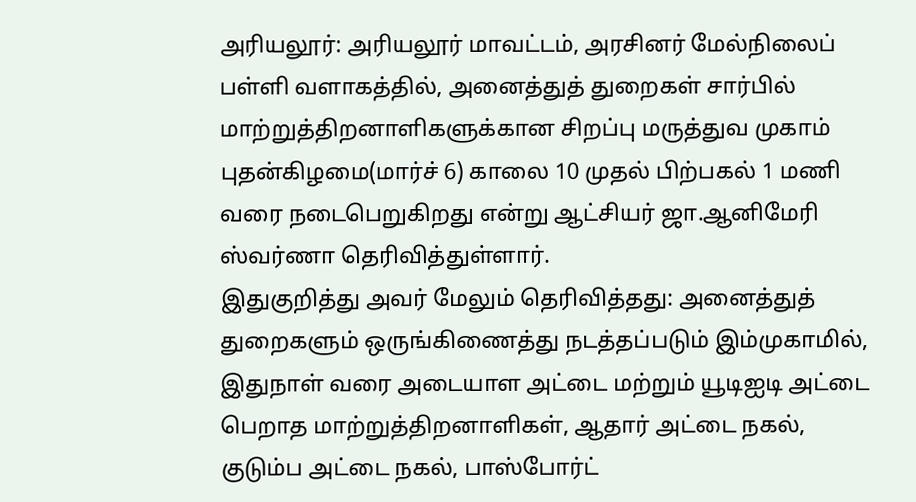அரியலூர்: அரியலூர் மாவட்டம், அரசினர் மேல்நிலைப் பள்ளி வளாகத்தில், அனைத்துத் துறைகள் சார்பில் மாற்றுத்திறனாளிகளுக்கான சிறப்பு மருத்துவ முகாம் புதன்கிழமை(மார்ச் 6) காலை 10 முதல் பிற்பகல் 1 மணி வரை நடைபெறுகிறது என்று ஆட்சியர் ஜா.ஆனிமேரி ஸ்வர்ணா தெரிவித்துள்ளார்.
இதுகுறித்து அவர் மேலும் தெரிவித்தது: அனைத்துத் துறைகளும் ஒருங்கிணைத்து நடத்தப்படும் இம்முகாமில், இதுநாள் வரை அடையாள அட்டை மற்றும் யூடிஐடி அட்டை பெறாத மாற்றுத்திறனாளிகள், ஆதார் அட்டை நகல், குடும்ப அட்டை நகல், பாஸ்போர்ட்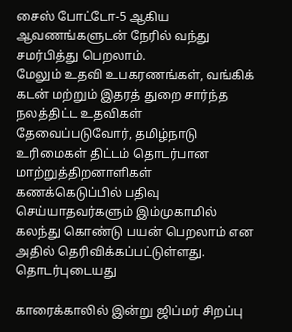சைஸ் போட்டோ-5 ஆகிய ஆவணங்களுடன் நேரில் வந்து சமர்பித்து பெறலாம்.
மேலும் உதவி உபகரணங்கள், வங்கிக் கடன் மற்றும் இதரத் துறை சார்ந்த நலத்திட்ட உதவிகள் தேவைப்படுவோர், தமிழ்நாடு உரிமைகள் திட்டம் தொடர்பான மாற்றுத்திறனாளிகள் கணக்கெடுப்பில் பதிவு செய்யாதவர்களும் இம்முகாமில் கலந்து கொண்டு பயன் பெறலாம் என அதில் தெரிவிக்கப்பட்டுள்ளது.
தொடர்புடையது

காரைக்காலில் இன்று ஜிப்மர் சிறப்பு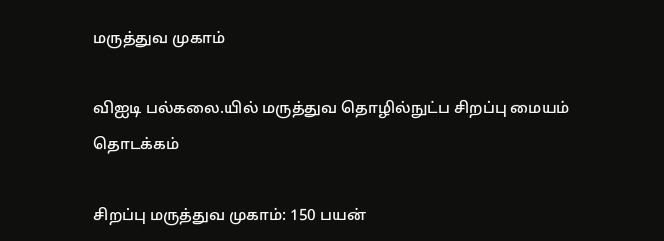மருத்துவ முகாம்

விஐடி பல்கலை.யில் மருத்துவ தொழில்நுட்ப சிறப்பு மையம் தொடக்கம்

சிறப்பு மருத்துவ முகாம்: 150 பயன்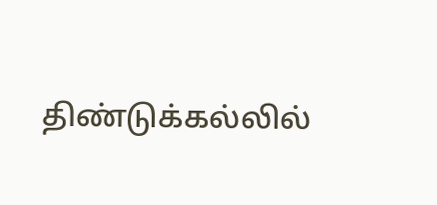திண்டுக்கல்லில்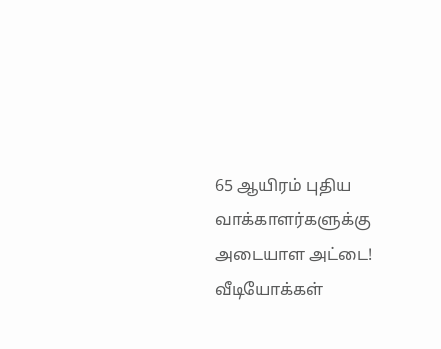65 ஆயிரம் புதிய வாக்காளர்களுக்கு அடையாள அட்டை!
வீடியோக்கள்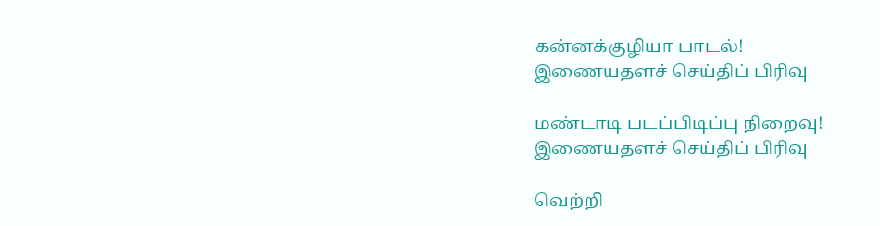கன்னக்குழியா பாடல்!
இணையதளச் செய்திப் பிரிவு

மண்டாடி படப்பிடிப்பு நிறைவு!
இணையதளச் செய்திப் பிரிவு

வெற்றி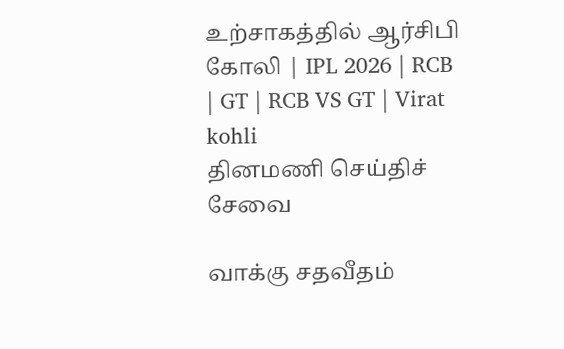உற்சாகத்தில் ஆர்சிபி கோலி | IPL 2026 | RCB | GT | RCB VS GT | Virat kohli
தினமணி செய்திச் சேவை

வாக்கு சதவீதம்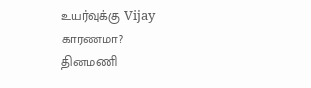உயர்வுக்கு Vijay காரணமா?
தினமணி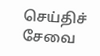செய்திச் சேவை